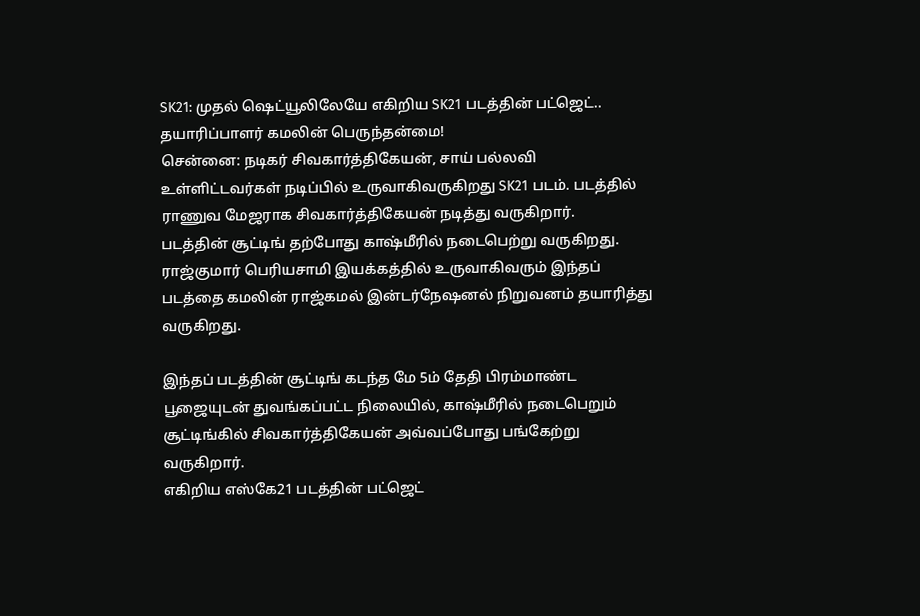SK21: முதல் ஷெட்யூலிலேயே எகிறிய SK21 படத்தின் பட்ஜெட்.. தயாரிப்பாளர் கமலின் பெருந்தன்மை!
சென்னை: நடிகர் சிவகார்த்திகேயன், சாய் பல்லவி உள்ளிட்டவர்கள் நடிப்பில் உருவாகிவருகிறது SK21 படம். படத்தில் ராணுவ மேஜராக சிவகார்த்திகேயன் நடித்து வருகிறார்.
படத்தின் சூட்டிங் தற்போது காஷ்மீரில் நடைபெற்று வருகிறது. ராஜ்குமார் பெரியசாமி இயக்கத்தில் உருவாகிவரும் இந்தப் படத்தை கமலின் ராஜ்கமல் இன்டர்நேஷனல் நிறுவனம் தயாரித்து வருகிறது.

இந்தப் படத்தின் சூட்டிங் கடந்த மே 5ம் தேதி பிரம்மாண்ட பூஜையுடன் துவங்கப்பட்ட நிலையில், காஷ்மீரில் நடைபெறும் சூட்டிங்கில் சிவகார்த்திகேயன் அவ்வப்போது பங்கேற்று வருகிறார்.
எகிறிய எஸ்கே21 படத்தின் பட்ஜெட்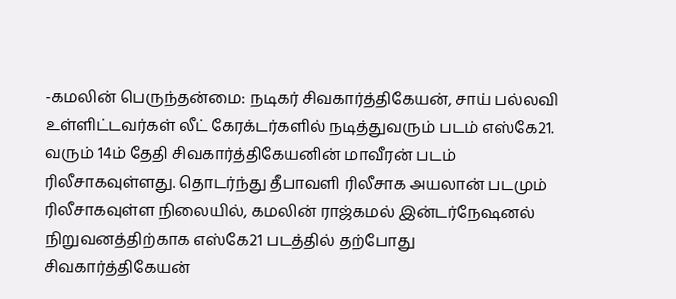-கமலின் பெருந்தன்மை: நடிகர் சிவகார்த்திகேயன், சாய் பல்லவி உள்ளிட்டவர்கள் லீட் கேரக்டர்களில் நடித்துவரும் படம் எஸ்கே21. வரும் 14ம் தேதி சிவகார்த்திகேயனின் மாவீரன் படம் ரிலீசாகவுள்ளது. தொடர்ந்து தீபாவளி ரிலீசாக அயலான் படமும் ரிலீசாகவுள்ள நிலையில், கமலின் ராஜ்கமல் இன்டர்நேஷனல் நிறுவனத்திற்காக எஸ்கே21 படத்தில் தற்போது சிவகார்த்திகேயன்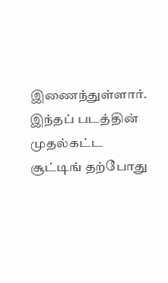இணைந்துள்ளார். இந்தப் படத்தின் முதல்கட்ட சூட்டிங் தற்போது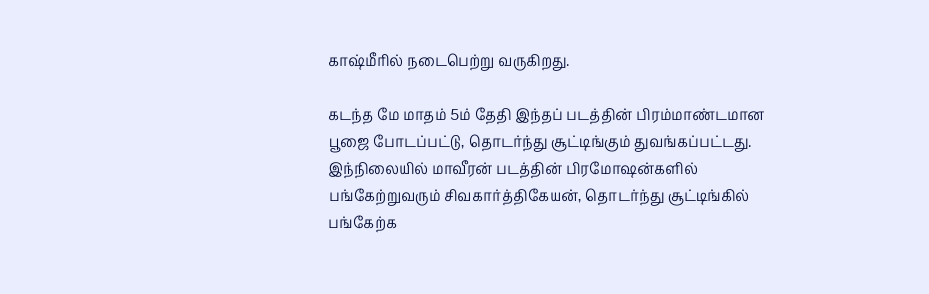காஷ்மீரில் நடைபெற்று வருகிறது.

கடந்த மே மாதம் 5ம் தேதி இந்தப் படத்தின் பிரம்மாண்டமான பூஜை போடப்பட்டு, தொடர்ந்து சூட்டிங்கும் துவங்கப்பட்டது. இந்நிலையில் மாவீரன் படத்தின் பிரமோஷன்களில் பங்கேற்றுவரும் சிவகார்த்திகேயன், தொடர்ந்து சூட்டிங்கில் பங்கேற்க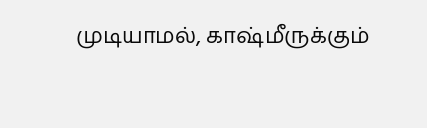முடியாமல், காஷ்மீருக்கும்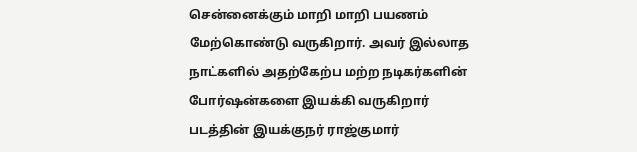சென்னைக்கும் மாறி மாறி பயணம் மேற்கொண்டு வருகிறார். அவர் இல்லாத நாட்களில் அதற்கேற்ப மற்ற நடிகர்களின் போர்ஷன்களை இயக்கி வருகிறார் படத்தின் இயக்குநர் ராஜ்குமார்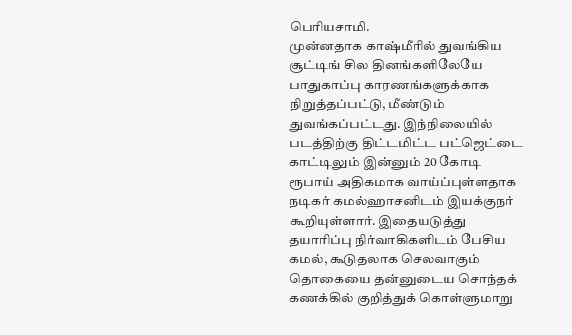பெரியசாமி.
முன்னதாக காஷ்மீரில் துவங்கிய சூட்டிங் சில தினங்களிலேயே பாதுகாப்பு காரணங்களுக்காக நிறுத்தப்பட்டு, மீண்டும் துவங்கப்பட்டது. இந்நிலையில் படத்திற்கு திட்டமிட்ட பட்ஜெட்டை காட்டிலும் இன்னும் 20 கோடி ரூபாய் அதிகமாக வாய்ப்புள்ளதாக நடிகர் கமல்ஹாசனிடம் இயக்குநர் கூறியுள்ளார். இதையடுத்து தயாரிப்பு நிர்வாகிகளிடம் பேசிய கமல், கூடுதலாக செலவாகும் தொகையை தன்னுடைய சொந்தக் கணக்கில் குறித்துக் கொள்ளுமாறு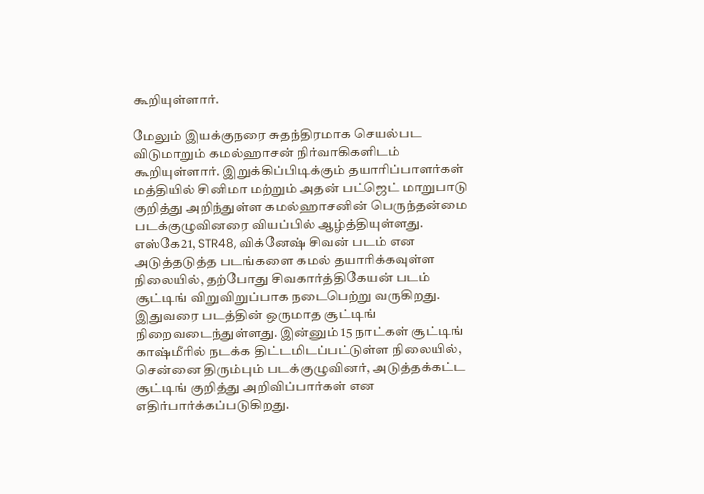கூறியுள்ளார்.

மேலும் இயக்குநரை சுதந்திரமாக செயல்பட விடுமாறும் கமல்ஹாசன் நிர்வாகிகளிடம் கூறியுள்ளார். இறுக்கிப்பிடிக்கும் தயாரிப்பாளர்கள் மத்தியில் சினிமா மற்றும் அதன் பட்ஜெட் மாறுபாடு குறித்து அறிந்துள்ள கமல்ஹாசனின் பெருந்தன்மை படக்குழுவினரை வியப்பில் ஆழ்த்தியுள்ளது. எஸ்கே21, STR48, விக்னேஷ் சிவன் படம் என அடுத்தடுத்த படங்களை கமல் தயாரிக்கவுள்ள நிலையில், தற்போது சிவகார்த்திகேயன் படம் சூட்டிங் விறுவிறுப்பாக நடைபெற்று வருகிறது.
இதுவரை படத்தின் ஒருமாத சூட்டிங் நிறைவடைந்துள்ளது. இன்னும் 15 நாட்கள் சூட்டிங் காஷ்மீரில் நடக்க திட்டமிடப்பட்டுள்ள நிலையில், சென்னை திரும்பும் படக்குழுவினர், அடுத்தக்கட்ட சூட்டிங் குறித்து அறிவிப்பார்கள் என எதிர்பார்க்கப்படுகிறது.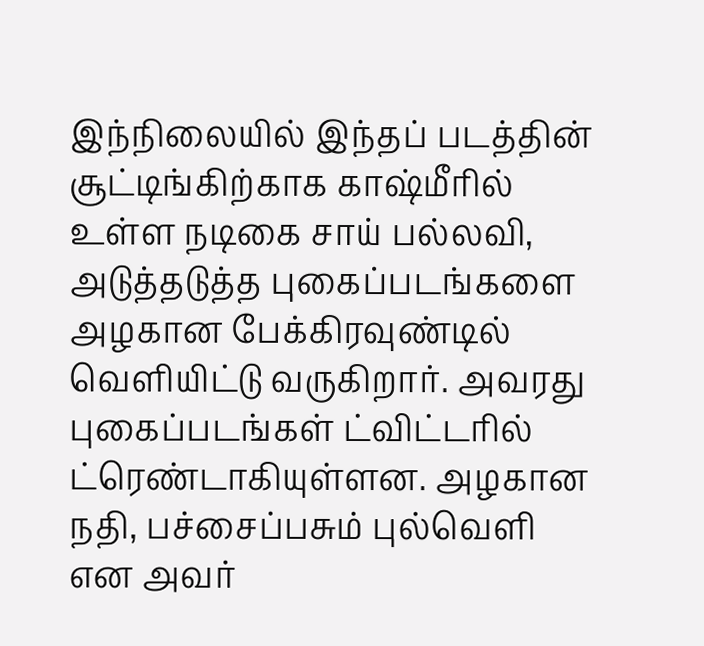இந்நிலையில் இந்தப் படத்தின் சூட்டிங்கிற்காக காஷ்மீரில் உள்ள நடிகை சாய் பல்லவி, அடுத்தடுத்த புகைப்படங்களை அழகான பேக்கிரவுண்டில் வெளியிட்டு வருகிறார். அவரது புகைப்படங்கள் ட்விட்டரில் ட்ரெண்டாகியுள்ளன. அழகான நதி, பச்சைப்பசும் புல்வெளி என அவர்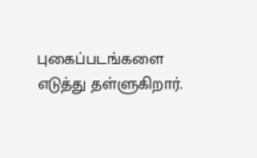புகைப்படங்களை எடுத்து தள்ளுகிறார்.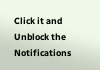Click it and Unblock the Notifications